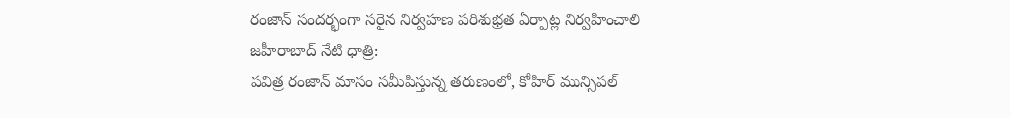రంజాన్ సందర్భంగా సరైన నిర్వహణ పరిశుభ్రత ఏర్పాట్ల నిర్వహించాలి
జహీరాబాద్ నేటి ధాత్రి:
పవిత్ర రంజాన్ మాసం సమీపిస్తున్న తరుణంలో, కోహిర్ మున్సిపల్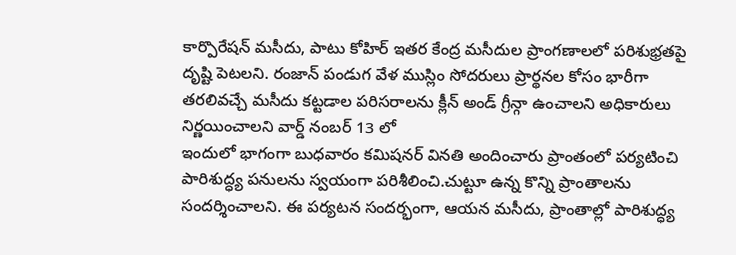కార్పొరేషన్ మసీదు, పాటు కోహిర్ ఇతర కేంద్ర మసీదుల ప్రాంగణాలలో పరిశుభ్రతపై దృష్టి పెటలని. రంజాన్ పండుగ వేళ ముస్లిం సోదరులు ప్రార్థనల కోసం భారీగా తరలివచ్చే మసీదు కట్టడాల పరిసరాలను క్లీన్ అండ్ గ్రీన్గా ఉంచాలని అధికారులు నిర్ణయించాలని వార్డ్ నంబర్ 13 లో
ఇందులో భాగంగా బుధవారం కమిషనర్ వినతి అందించారు ప్రాంతంలో పర్యటించి పారిశుద్ధ్య పనులను స్వయంగా పరిశీలించి.చుట్టూ ఉన్న కొన్ని ప్రాంతాలను సందర్శించాలని. ఈ పర్యటన సందర్భంగా, ఆయన మసీదు, ప్రాంతాల్లో పారిశుద్ధ్య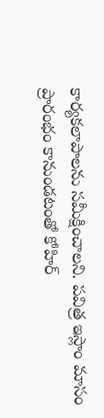కార్యకలాపాలను సమీక్షించాలని. పవిత్ర ఇస్లాం మాసం ప్రారంభం కానుండటంతో కోహిర్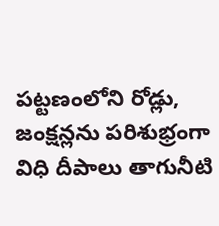పట్టణంలోని రోడ్లు, జంక్షన్లను పరిశుభ్రంగా విధి దీపాలు తాగునీటి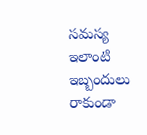సమస్య ఇలాంటి ఇబ్బందులు రాకుండా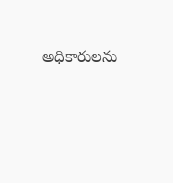అధికారులను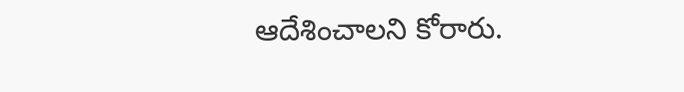ఆదేశించాలని కోరారు.